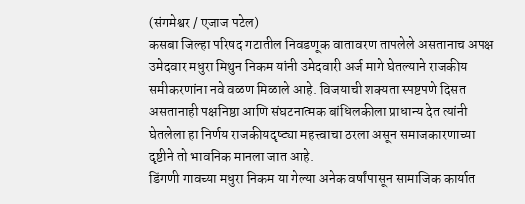(संगमेश्वर / एजाज पटेल)
कसबा जिल्हा परिषद गटातील निवडणूक वातावरण तापलेले असतानाच अपक्ष उमेदवार मधुरा मिथुन निकम यांनी उमेदवारी अर्ज मागे घेतल्याने राजकीय समीकरणांना नवे वळण मिळाले आहे. विजयाची शक्यता स्पष्टपणे दिसत असतानाही पक्षनिष्ठा आणि संघटनात्मक बांधिलकीला प्राधान्य देत त्यांनी घेतलेला हा निर्णय राजकीयदृष्ट्या महत्त्वाचा ठरला असून समाजकारणाच्या दृष्टीने तो भावनिक मानला जात आहे.
डिंगणी गावच्या मधुरा निकम या गेल्या अनेक वर्षांपासून सामाजिक कार्यात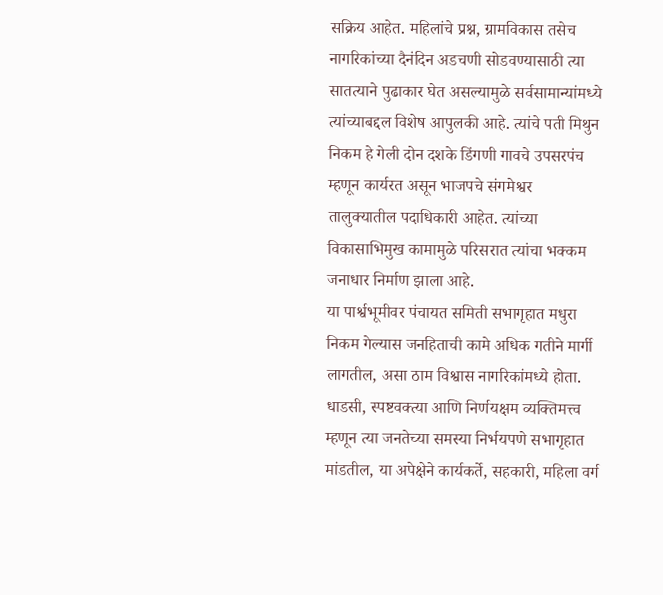सक्रिय आहेत. महिलांचे प्रश्न, ग्रामविकास तसेच नागरिकांच्या दैनंदिन अडचणी सोडवण्यासाठी त्या सातत्याने पुढाकार घेत असल्यामुळे सर्वसामान्यांमध्ये त्यांच्याबद्दल विशेष आपुलकी आहे. त्यांचे पती मिथुन निकम हे गेली दोन दशके डिंगणी गावचे उपसरपंच म्हणून कार्यरत असून भाजपचे संगमेश्वर तालुक्यातील पदाधिकारी आहेत. त्यांच्या विकासाभिमुख कामामुळे परिसरात त्यांचा भक्कम जनाधार निर्माण झाला आहे.
या पार्श्वभूमीवर पंचायत समिती सभागृहात मधुरा निकम गेल्यास जनहिताची कामे अधिक गतीने मार्गी लागतील, असा ठाम विश्वास नागरिकांमध्ये होता. धाडसी, स्पष्टवक्त्या आणि निर्णयक्षम व्यक्तिमत्त्व म्हणून त्या जनतेच्या समस्या निर्भयपणे सभागृहात मांडतील, या अपेक्षेने कार्यकर्ते, सहकारी, महिला वर्ग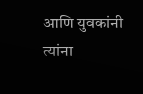आणि युवकांनी त्यांना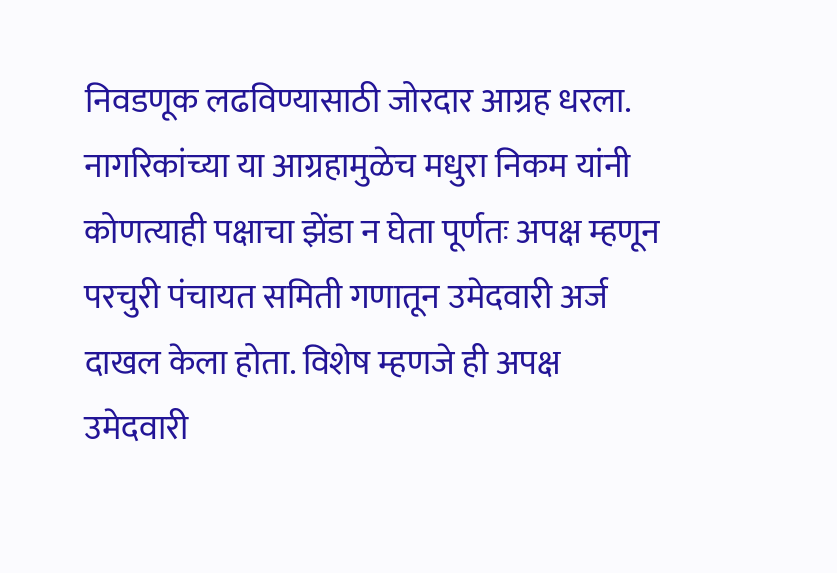निवडणूक लढविण्यासाठी जोरदार आग्रह धरला.
नागरिकांच्या या आग्रहामुळेच मधुरा निकम यांनी कोणत्याही पक्षाचा झेंडा न घेता पूर्णतः अपक्ष म्हणून परचुरी पंचायत समिती गणातून उमेदवारी अर्ज दाखल केला होता. विशेष म्हणजे ही अपक्ष उमेदवारी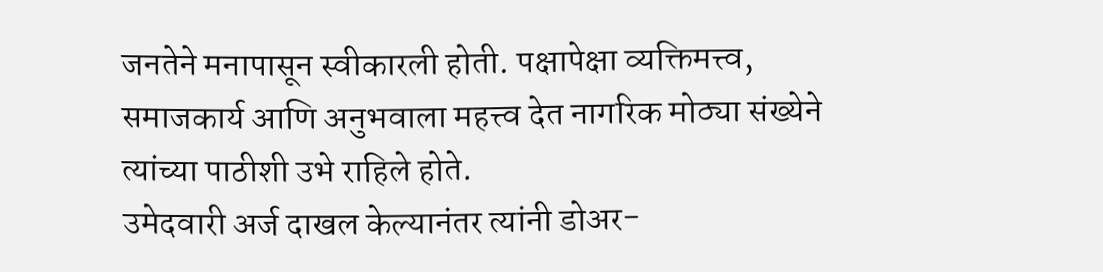जनतेने मनापासून स्वीकारली होती. पक्षापेक्षा व्यक्तिमत्त्व, समाजकार्य आणि अनुभवाला महत्त्व देत नागरिक मोठ्या संख्येने त्यांच्या पाठीशी उभे राहिले होते.
उमेदवारी अर्ज दाखल केल्यानंतर त्यांनी डोअर-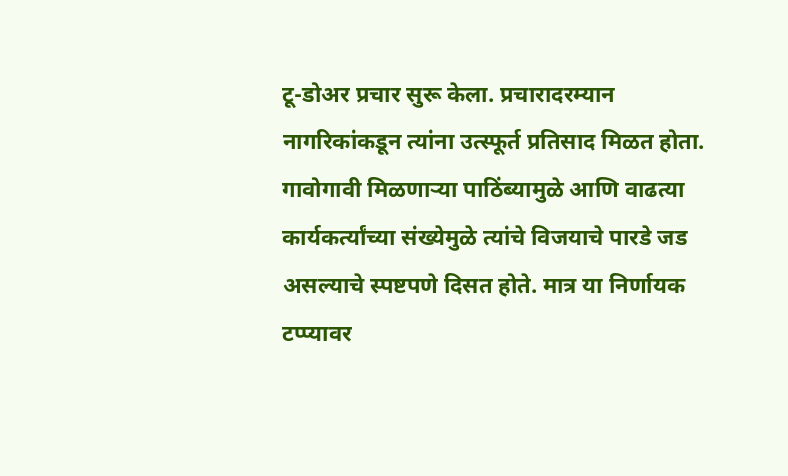टू-डोअर प्रचार सुरू केला. प्रचारादरम्यान नागरिकांकडून त्यांना उत्स्फूर्त प्रतिसाद मिळत होता. गावोगावी मिळणाऱ्या पाठिंब्यामुळे आणि वाढत्या कार्यकर्त्यांच्या संख्येमुळे त्यांचे विजयाचे पारडे जड असल्याचे स्पष्टपणे दिसत होते. मात्र या निर्णायक टप्प्यावर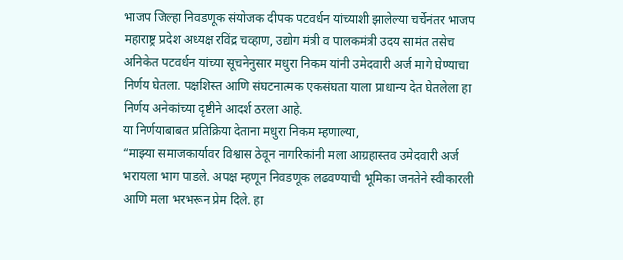भाजप जिल्हा निवडणूक संयोजक दीपक पटवर्धन यांच्याशी झालेल्या चर्चेनंतर भाजप महाराष्ट्र प्रदेश अध्यक्ष रविंद्र चव्हाण, उद्योग मंत्री व पालकमंत्री उदय सामंत तसेच अनिकेत पटवर्धन यांच्या सूचनेनुसार मधुरा निकम यांनी उमेदवारी अर्ज मागे घेण्याचा निर्णय घेतला. पक्षशिस्त आणि संघटनात्मक एकसंघता याला प्राधान्य देत घेतलेला हा निर्णय अनेकांच्या दृष्टीने आदर्श ठरला आहे.
या निर्णयाबाबत प्रतिक्रिया देताना मधुरा निकम म्हणाल्या,
“माझ्या समाजकार्यावर विश्वास ठेवून नागरिकांनी मला आग्रहास्तव उमेदवारी अर्ज भरायला भाग पाडले. अपक्ष म्हणून निवडणूक लढवण्याची भूमिका जनतेने स्वीकारली आणि मला भरभरून प्रेम दिले. हा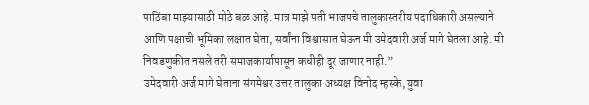पाठिंबा माझ्यासाठी मोठे बळ आहे. मात्र माझे पती भाजपचे तालुकास्तरीय पदाधिकारी असल्याने आणि पक्षाची भूमिका लक्षात घेता, सर्वांना विश्वासात घेऊन मी उमेदवारी अर्ज मागे घेतला आहे. मी निवडणुकीत नसले तरी समाजकार्यापासून कधीही दूर जाणार नाही.”
उमेदवारी अर्ज मागे घेताना संगमेश्वर उत्तर तालुका अध्यक्ष विनोद म्हस्के, युवा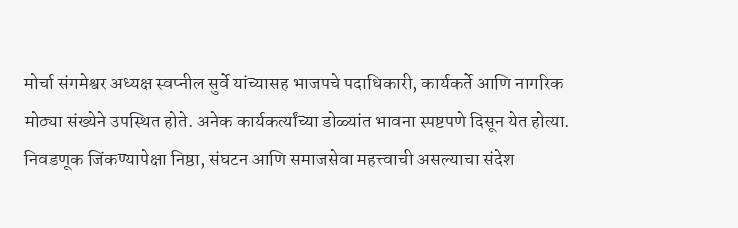मोर्चा संगमेश्वर अध्यक्ष स्वप्नील सुर्वे यांच्यासह भाजपचे पदाधिकारी, कार्यकर्ते आणि नागरिक मोठ्या संख्येने उपस्थित होते. अनेक कार्यकर्त्यांच्या डोळ्यांत भावना स्पष्टपणे दिसून येत होत्या.
निवडणूक जिंकण्यापेक्षा निष्ठा, संघटन आणि समाजसेवा महत्त्वाची असल्याचा संदेश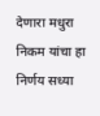देणारा मधुरा निकम यांचा हा निर्णय सध्या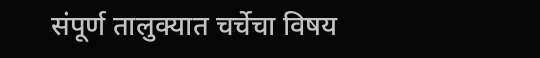संपूर्ण तालुक्यात चर्चेचा विषय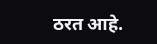ठरत आहे.